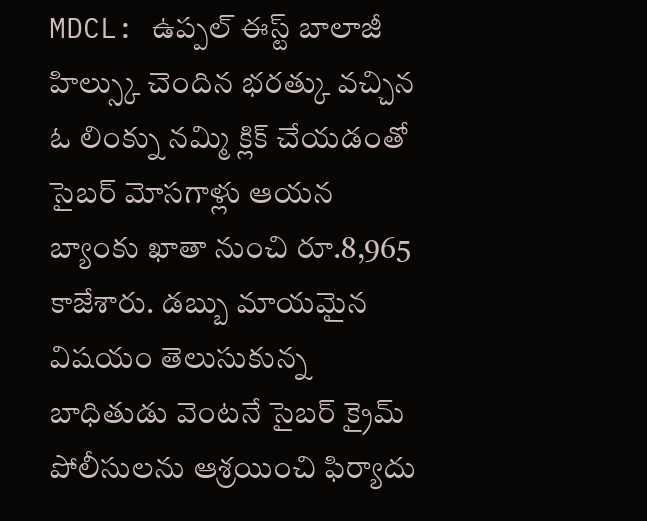MDCL: ఉప్పల్ ఈస్ట్ బాలాజీ హిల్స్కు చెందిన భరత్కు వచ్చిన ఓ లింక్ను నమ్మి క్లిక్ చేయడంతో సైబర్ మోసగాళ్లు ఆయన బ్యాంకు ఖాతా నుంచి రూ.8,965 కాజేశారు. డబ్బు మాయమైన విషయం తెలుసుకున్న బాధితుడు వెంటనే సైబర్ క్రైమ్ పోలీసులను ఆశ్రయించి ఫిర్యాదు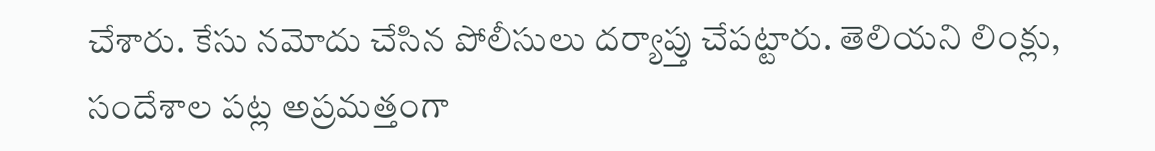చేశారు. కేసు నమోదు చేసిన పోలీసులు దర్యాప్తు చేపట్టారు. తెలియని లింక్లు, సందేశాల పట్ల అప్రమత్తంగా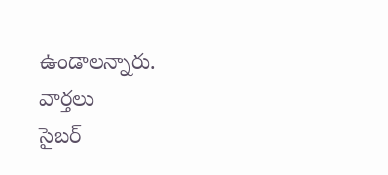ఉండాలన్నారు.
వార్తలు
సైబర్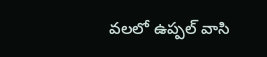వలలో ఉప్పల్ వాసి